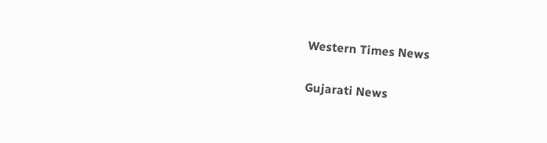Western Times News

Gujarati News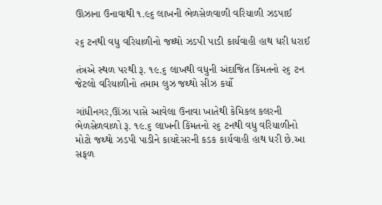ઊંઝાના ઉનાવાથી ૧.૯૬ લાખની ભેળસેળવાળી વરિયાળી ઝડપાઈ

૨૬ ટનથી વધુ વરિયાળીનો જથ્થો ઝડપી પાડી કાર્યવાહી હાથ ધરી ધરાઈ

તંત્રએ સ્થળ પરથી રૂ. ૧૯.૬ લાખથી વધુની અંદાજિત કિંમતનો ૨૬ ટન જેટલો વરિયાળીનો તમામ લુઝ જથ્થો સીઝ કર્યો

ગાંધીનગર,ઊંઝા પાસે આવેલા ઉનાવા ખાતેથી કેમિકલ કલરની ભેળસેળવાળો રૂ. ૧૯.૬ લાખની કિંમતનો ૨૬ ટનથી વધુ વરિયાળીનો મોટો જથ્થો ઝડપી પાડીને કાયદેસરની કડક કાર્યવાહી હાથ ધરી છે.આ સફળ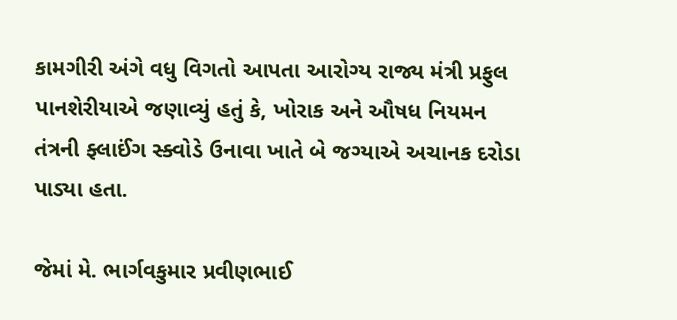કામગીરી અંગે વધુ વિગતો આપતા આરોગ્ય રાજ્ય મંત્રી પ્રફુલ પાનશેરીયાએ જણાવ્યું હતું કે, ખોરાક અને ઔષધ નિયમન તંત્રની ફ્લાઈંગ સ્ક્વોડે ઉનાવા ખાતે બે જગ્યાએ અચાનક દરોડા પાડ્યા હતા.

જેમાં મે. ભાર્ગવકુમાર પ્રવીણભાઈ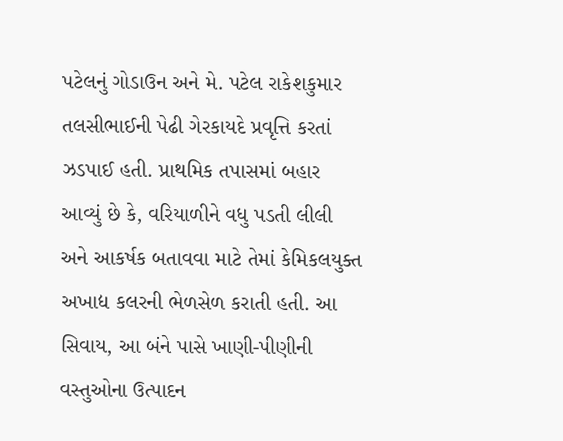પટેલનું ગોડાઉન અને મે. પટેલ રાકેશકુમાર તલસીભાઈની પેઢી ગેરકાયદે પ્રવૃત્તિ કરતાં ઝડપાઈ હતી. પ્રાથમિક તપાસમાં બહાર આવ્યું છે કે, વરિયાળીને વધુ પડતી લીલી અને આકર્ષક બતાવવા માટે તેમાં કેમિકલયુક્ત અખાદ્ય કલરની ભેળસેળ કરાતી હતી. આ સિવાય, આ બંને પાસે ખાણી-પીણીની વસ્તુઓના ઉત્પાદન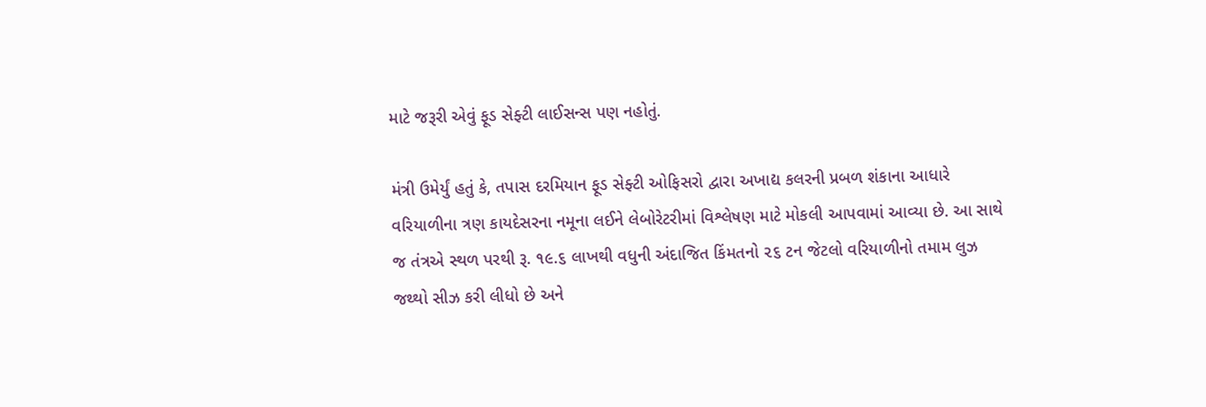માટે જરૂરી એવું ફૂડ સેફ્ટી લાઈસન્સ પણ નહોતું.

મંત્રી ઉમેર્યું હતું કે, તપાસ દરમિયાન ફૂડ સેફ્ટી ઓફિસરો દ્વારા અખાદ્ય કલરની પ્રબળ શંકાના આધારે વરિયાળીના ત્રણ કાયદેસરના નમૂના લઈને લેબોરેટરીમાં વિશ્લેષણ માટે મોકલી આપવામાં આવ્યા છે. આ સાથે જ તંત્રએ સ્થળ પરથી રૂ. ૧૯.૬ લાખથી વધુની અંદાજિત કિંમતનો ૨૬ ટન જેટલો વરિયાળીનો તમામ લુઝ જથ્થો સીઝ કરી લીધો છે અને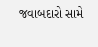જવાબદારો સામે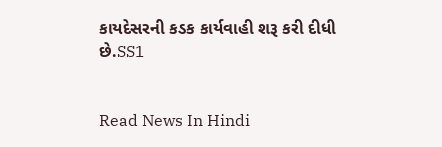કાયદેસરની કડક કાર્યવાહી શરૂ કરી દીધી છે.SS1


Read News In Hindi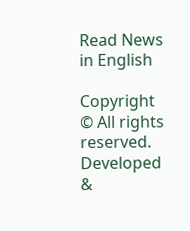Read News in English

Copyright © All rights reserved. Developed &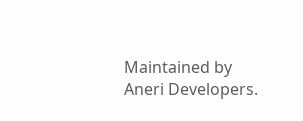Maintained by Aneri Developers.